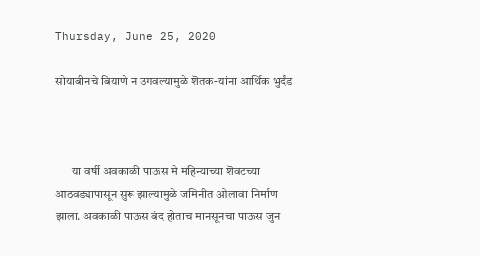Thursday, June 25, 2020

सोयाबीनचे बियाणे न उगवल्यामुळे शॆतक-यांना आर्थिक भुर्दंड



       या वर्षी अवकाळी पाऊस मे महिन्याच्या शॆवटच्या आठवड्यापासून सुरू झाल्यामुळे जमिनीत ओलावा निर्माण झाला. अवकाळी पाऊस बंद होताच मानसूनचा पाऊस जुन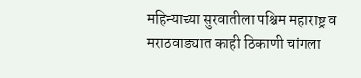महिन्याच्या सुरवातीला पश्चिम महाराष्ट्र व मराठवाड्यात काही ठिकाणी चांगला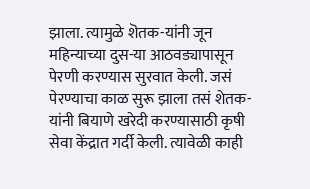झाला. त्यामुळे शॆतक-यांनी जून महिन्याच्या दुस-या आठवड्यापासून पेरणी करण्यास सुरवात केली. जसं पेरण्याचा काळ सुरू झाला तसं शेतक-यांनी बियाणे खरेदी करण्यासाठी कृषी सेवा केंद्रात गर्दी केली. त्यावेळी काही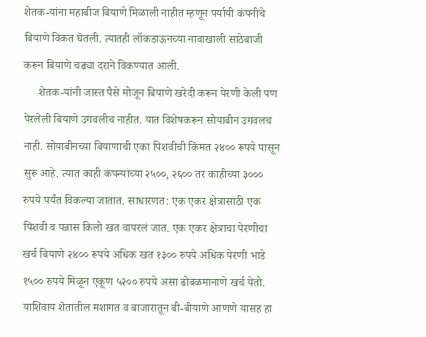शेतक-यांना महाबीज बियाणे मिळाली नाहीत म्हणून पर्यायी कंपनीचे बियाणे विकत घॆतली. त्यातही लॉकडाऊनच्या नावाखाली साठेबाजी करून बियाणे चढ्या दराने विकण्यात आली.
     शेतक-यांनी जास्त पैसे मोजून बियाणे खरेदी करून पेरणी केली पण पेरलेली बियाणे उगवलीच नाहीत. यात विशेषकरून सोयाबीन उगवलच नाही. सोयाबीनच्या बियाणाची एका पिशवीची किंमत २४०० रूपये पासून सुरू आहे. त्यात काही कंपन्यांच्या २५००, २६०० तर काहीच्या ३००० रुपये पर्यंत विकल्या जातात. साधारणत: एक एकर क्षेत्रासाठी एक पिशवी व पन्नास किलो खत वापरलं जात. एक एकर क्षेत्राचा पेरणीचा खर्च बियाणे २४०० रूपये अधिक खत १३०० रुपये अधिक पेरणी भाडे १५०० रुपये मिळून एकूण ५२०० रुपये असा ढोबळमानाणे खर्च येतो. याशिवाय शॆतातील मशागत व बाजारातून बी-बीयाणे आणणे यासह हा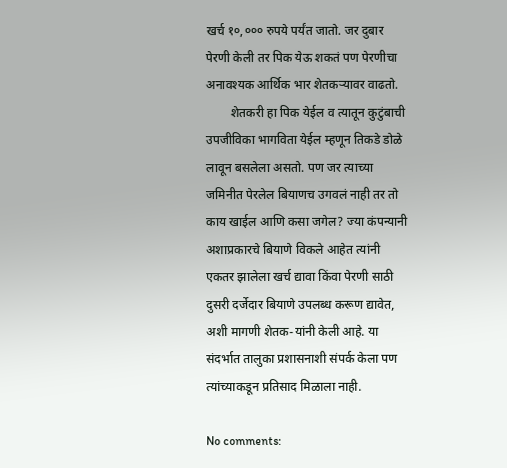खर्च १०,००० रुपये पर्यंत जातो. जर दुबार पेरणी केली तर पिक येऊ शकतं पण पेरणीचा अनावश्यक आर्थिक भार शेतकऱ्यावर वाढतो.
        शेतकरी हा पिक येईल व त्यातून कुटुंबाची उपजीविका भागविता येईल म्हणून तिकडे डोळे लावून बसलेला असतो. पण जर त्याच्या जमिनीत पेरलेल बियाणच उगवलं नाही तर तो काय खाईल आणि कसा जगेल? ज्या कंपन्यानी अशाप्रकारचे बियाणे विकले आहेत त्यांनी एकतर झालेला खर्च द्यावा किंवा पेरणी साठी दुसरी दर्जेदार बियाणे उपलब्ध करूण द्यावेत, अशी मागणी शेतक-यांनी केली आहे. या संदर्भात तालुका प्रशासनाशी संपर्क केला पण त्यांच्याकडून प्रतिसाद मिळाला नाही.

No comments: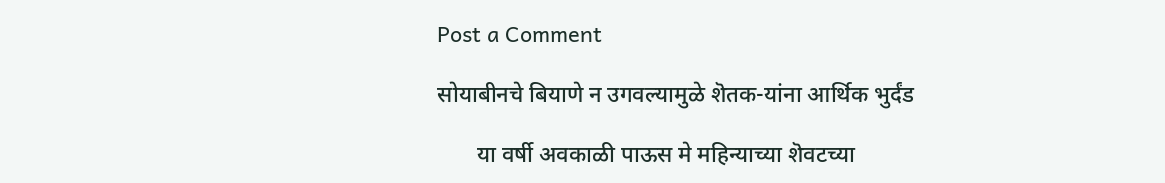Post a Comment

सोयाबीनचे बियाणे न उगवल्यामुळे शॆतक-यांना आर्थिक भुर्दंड

       या वर्षी अवकाळी पाऊस मे महिन्याच्या शॆवटच्या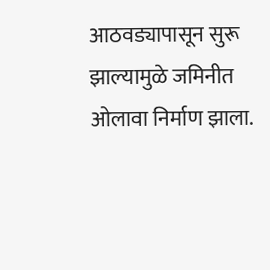आठवड्यापासून सुरू झाल्यामुळे जमिनीत ओलावा निर्माण झाला.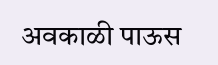अवकाळी पाऊस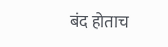बंद होताच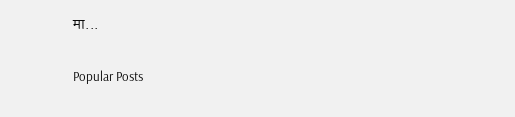मा...

Popular Posts